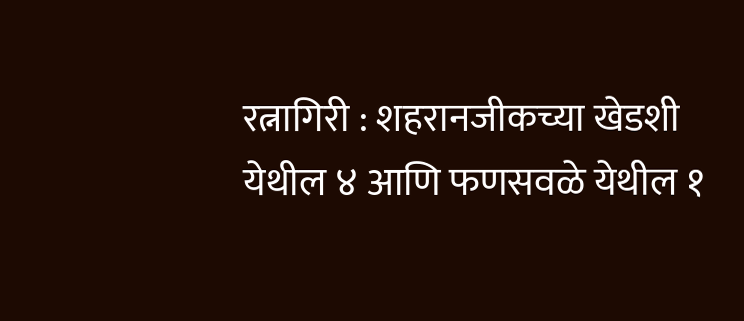रत्नागिरी : शहरानजीकच्या खेडशी येथील ४ आणि फणसवळे येथील १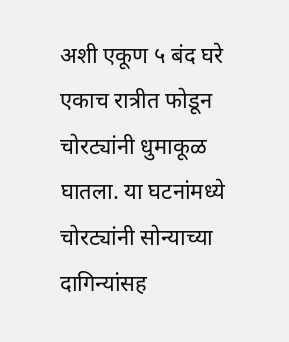अशी एकूण ५ बंद घरे एकाच रात्रीत फोडून चोरट्यांनी धुमाकूळ घातला. या घटनांमध्ये चोरट्यांनी सोन्याच्या दागिन्यांसह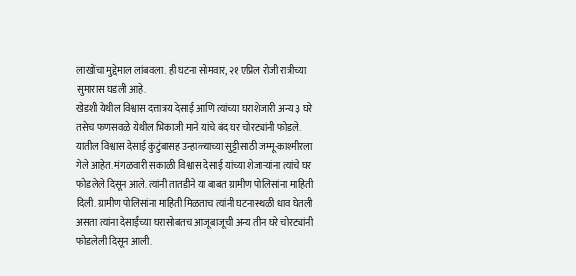लाखोंचा मुद्देमाल लांबवला. ही घटना सोमवार, २१ एप्रिल रोजी रात्रीच्या सुमारास घडली आहे.
खेडशी येथील विश्वास दत्तात्रय देसाई आणि त्यांच्या घराशेजारी अन्य ३ घरे तसेच फणसवळे येथील भिकाजी माने यांचे बंद घर चोरट्यांनी फोडले. यातील विश्वास देसाई कुटुंबासह उन्हाळ्याच्या सुट्टीसाठी जम्मू-काश्मीरला गेले आहेत. मंगळवारी सकाळी विश्वास देसाई यांच्या शेजाऱ्यांना त्यांचे घर फोडलेले दिसून आले. त्यांनी तातडीने या बाबत ग्रामीण पोलिसांना माहिती दिली. ग्रामीण पोलिसांना माहिती मिळताच त्यांनी घटनास्थळी धाव घेतली असता त्यांना देसाईंच्या घरासोबतच आजूबाजूची अन्य तीन घरे चोरट्यांनी फोडलेली दिसून आली.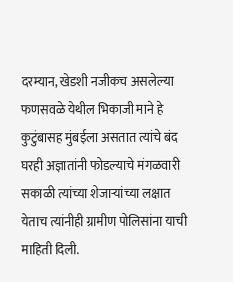दरम्यान, खेडशी नजीकच असलेल्या फणसवळे येथील भिकाजी माने हे कुटुंबासह मुंबईला असतात त्यांचे बंद घरही अज्ञातांनी फोडल्याचे मंगळवारी सकाळी त्यांच्या शेजाऱ्यांच्या लक्षात येताच त्यांनीही ग्रामीण पोलिसांना याची माहिती दिली.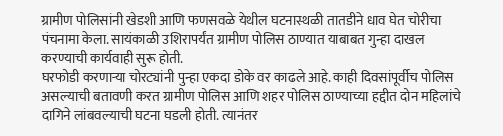ग्रामीण पोलिसांनी खेडशी आणि फणसवळे येथील घटनास्थळी तातडीने धाव घेत चोरीचा पंचनामा केला. सायंकाळी उशिरापर्यंत ग्रामीण पोलिस ठाण्यात याबाबत गुन्हा दाखल करण्याची कार्यवाही सुरू होती.
घरफोडी करणाऱ्या चोरट्यांनी पुन्हा एकदा डोके वर काढले आहे. काही दिवसांपूर्वीच पोलिस असल्याची बतावणी करत ग्रामीण पोलिस आणि शहर पोलिस ठाण्याच्या हद्दीत दोन महिलांचे दागिने लांबवल्याची घटना घडली होती. त्यानंतर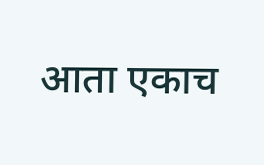आता एकाच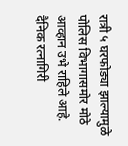रात्री ५ घरफोड्या झाल्यामुळे पोलिस विभागासमोर मोठे आव्हान उभे राहिले आहे.
दैनिक रत्नागिरी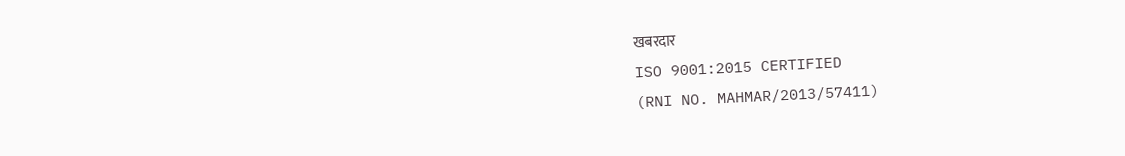खबरदार
ISO 9001:2015 CERTIFIED
(RNI NO. MAHMAR/2013/57411)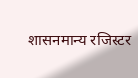शासनमान्य रजिस्टर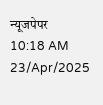न्यूजपेपर
10:18 AM 23/Apr/2025